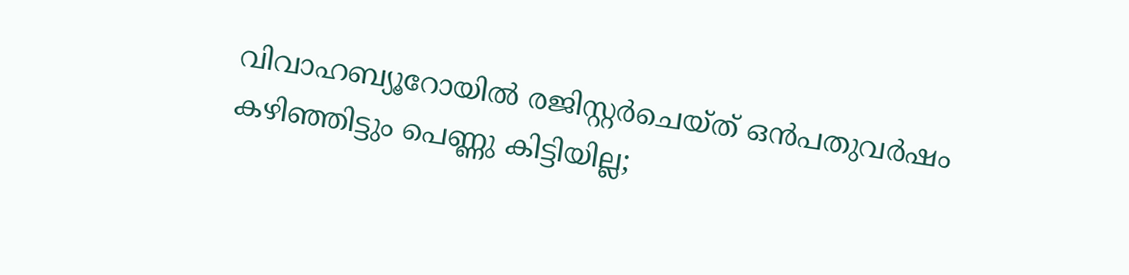വിവാഹബ്യൂറോയില്‍ രജിസ്റ്റര്‍ചെയ്ത് ഒന്‍പതുവര്‍ഷം കഴിഞ്ഞിട്ടും പെണ്ണു കിട്ടിയില്ല;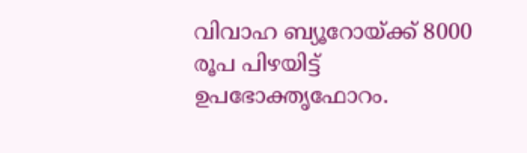വിവാഹ ബ്യൂറോയ്ക്ക് 8000 രൂപ പിഴയിട്ട് ഉപഭോക്തൃഫോറം.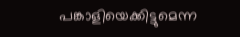പങ്കാളിയെക്കിട്ടുമെന്ന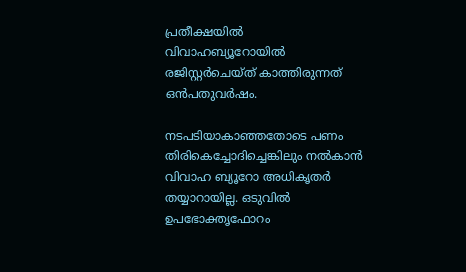പ്രതീക്ഷയില്‍ വിവാഹബ്യൂറോയില്‍ രജിസ്റ്റര്‍ചെയ്ത് കാത്തിരുന്നത് ഒന്‍പതുവര്‍ഷം.

നടപടിയാകാഞ്ഞതോടെ പണം തിരികെച്ചോദിച്ചെങ്കിലും നല്‍കാന്‍ വിവാഹ ബ്യൂറോ അധികൃതര്‍ തയ്യാറായില്ല. ഒടുവില്‍ ഉപഭോക്തൃഫോറം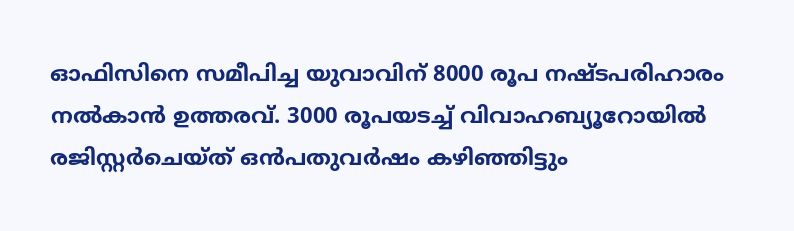ഓഫിസിനെ സമീപിച്ച യുവാവിന് 8000 രൂപ നഷ്ടപരിഹാരം നല്‍കാന്‍ ഉത്തരവ്. 3000 രൂപയടച്ച്‌ വിവാഹബ്യൂറോയില്‍ രജിസ്റ്റര്‍ചെയ്ത് ഒന്‍പതുവര്‍ഷം കഴിഞ്ഞിട്ടും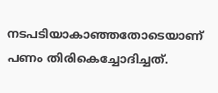നടപടിയാകാഞ്ഞതോടെയാണ് പണം തിരികെച്ചോദിച്ചത്.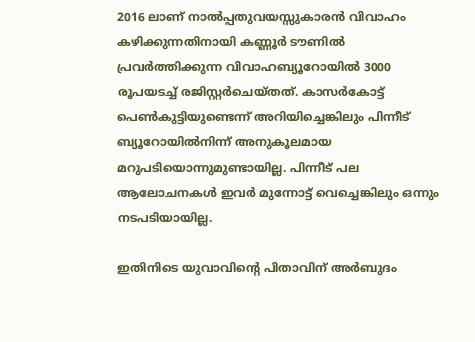2016 ലാണ് നാല്‍പ്പതുവയസ്സുകാരന്‍ വിവാഹം കഴിക്കുന്നതിനായി കണ്ണൂര്‍ ടൗണില്‍ പ്രവര്‍ത്തിക്കുന്ന വിവാഹബ്യൂറോയില്‍ 3000 രൂപയടച്ച്‌ രജിസ്റ്റര്‍ചെയ്തത്. കാസര്‍കോട്ട് പെണ്‍കുട്ടിയുണ്ടെന്ന് അറിയിച്ചെങ്കിലും പിന്നീട് ബ്യൂറോയില്‍നിന്ന് അനുകൂലമായ മറുപടിയൊന്നുമുണ്ടായില്ല. പിന്നീട് പല ആലോചനകള്‍ ഇവര്‍ മുന്നോട്ട് വെച്ചെങ്കിലും ഒന്നും നടപടിയായില്ല.

ഇതിനിടെ യുവാവിന്റെ പിതാവിന് അര്‍ബുദം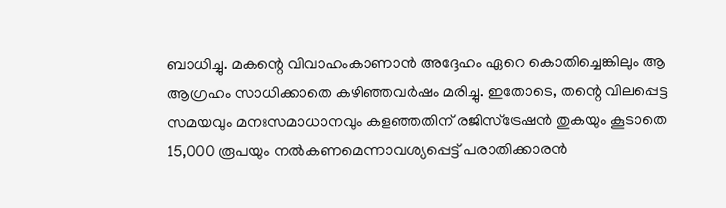ബാധിച്ചു. മകന്റെ വിവാഹംകാണാന്‍ അദ്ദേഹം ഏറെ കൊതിച്ചെങ്കിലും ആ ആഗ്രഹം സാധിക്കാതെ കഴിഞ്ഞവര്‍ഷം മരിച്ചു. ഇതോടെ, തന്റെ വിലപ്പെട്ട സമയവും മനഃസമാധാനവും കളഞ്ഞതിന് രജിസ്‌ട്രേഷന്‍ തുകയും കൂടാതെ 15,000 രൂപയും നല്‍കണമെന്നാവശ്യപ്പെട്ട് പരാതിക്കാരന്‍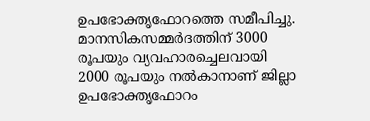ഉപഭോക്തൃഫോറത്തെ സമീപിച്ചു. മാനസികസമ്മര്‍ദത്തിന് 3000 രൂപയും വ്യവഹാരച്ചെലവായി 2000 രൂപയും നല്‍കാനാണ് ജില്ലാ ഉപഭോക്തൃഫോറം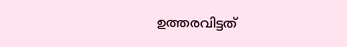ഉത്തരവിട്ടത്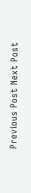Previous Post Next Post